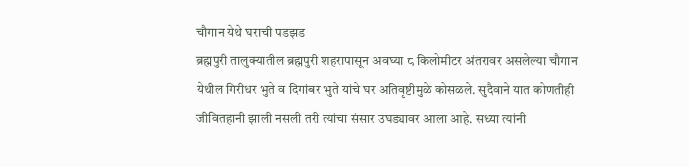चौगान येथे घराची पडझड
ब्रह्मपुरी तालुक्यातील ब्रह्मपुरी शहरापासून अवघ्या ८ किलोमीटर अंतरावर असलेल्या चौगान येथील गिरीधर भुते व दिगांबर भुते यांचे घर अतिवृष्टीमुळे कोसळले. सुदैवाने यात कोणतीही जीवितहानी झाली नसली तरी त्यांचा संसार उघड्यावर आला आहे. सध्या त्यांनी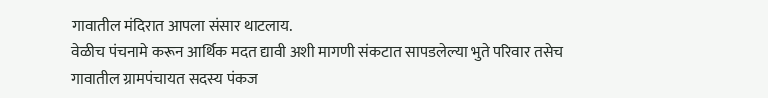गावातील मंदिरात आपला संसार थाटलाय.
वेळीच पंचनामे करून आर्थिक मदत द्यावी अशी मागणी संकटात सापडलेल्या भुते परिवार तसेच गावातील ग्रामपंचायत सदस्य पंकज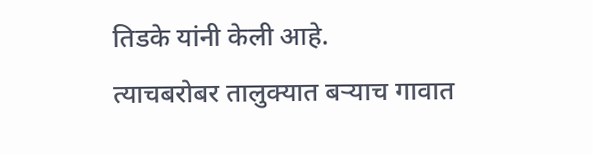तिडके यांनी केली आहे.
त्याचबरोबर तालुक्यात बऱ्याच गावात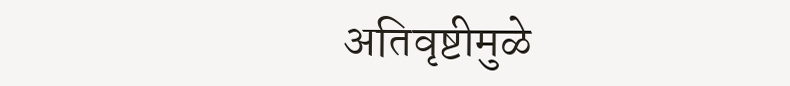अतिवृष्टीमुळे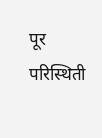पूर परिस्थिती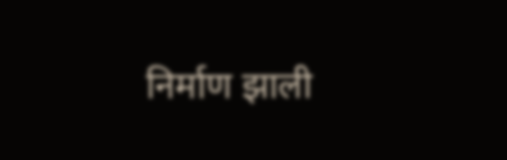निर्माण झाली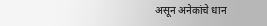असून अनेकांचे धान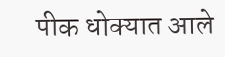पीक धोक्यात आले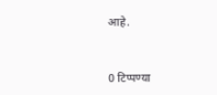आहे.



0 टिप्पण्या